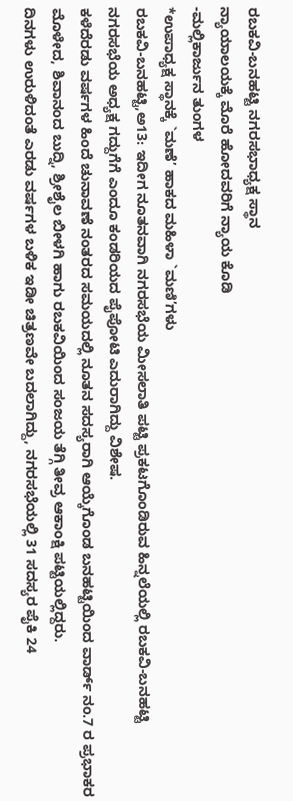ರಬಕವಿ-ಬನಹಟ್ಟಿ ನಗರಸಭಾಧ್ಯಕ್ಷ ಸ್ಥಾನ
ನ್ಯಾಯಾಲಯಕ್ಕೆ ಮೊರೆ ಹೋದವರಿಗೆ ನ್ಯಾಯ ಕೊಡಿ
-ಮಲ್ಲಿಕಾರ್ಜುನ ತುಂಗಳ
*ಉಪಾಧ್ಯಕ್ಷ ಸ್ಥಾನಕ್ಕೆ `ಮಣೆ’ ಹಾಕದ ಮಹಿಳಾ `ಮಣಿ’ಗಳು
ರಬಕವಿ-ಬನಹಟ್ಟಿ,ಅ13: ಇದೀಗ ನೂತನವಾಗಿ ನಗರಸಭೆಯ ಮೀಸಲಾತಿ ಪಟ್ಟಿ ಪ್ರಕಟಗೊಂಡಿರುವ ಹಿನ್ನಲೆಯಲ್ಲಿ ರಬಕವಿ-ಬನಹಟ್ಟಿ ನಗರಸಭೆಯ ಅಧ್ಯಕ್ಷ ಗದ್ದುಗೆಗೆ ಎಂದೂ ಕಂಡರಿಯದ ಪೈಪೋಟಿ ಎದುರಾಗಿದ್ದು ವಿಶೇಷ.
ಕಳೆದೆರಡು ವರ್ಷಗಳ ಹಿಂದೆ ಚುನಾವಣೆ ನಂತರದ ಸಮಯದಲ್ಲಿ ನೂತನ ಸದಸ್ಯರಾಗಿ ಆಯ್ಕೆಗೊಂಡ ಬನಹಟ್ಟಿಯಿಂದ ವಾರ್ಡ್ ನಂ.7 ರ ಪ್ರಭಾಕರ ಮೊಳೇದ, ಶಿವಾನಂದ ಬುದ್ನಿ, ಶ್ರೀಶೈಲ ಬೀಳಗಿ ಹಾಗು ರಬಕವಿಯಿಂದ ಸಂಜಯ ತೆಗ್ಗಿ ತೀವ್ರ ಆಕಾಂಕ್ಷಿ ಪಟ್ಟಿಯಲ್ಲಿದ್ದರು.
ದಿನಗಳು ಉರುಳಿದಂತೆ ಎರಡು ವರ್ಷಗಳ ಬಳಿಕ ಇಡೀ ಚಿತ್ರಣವೇ ಬದಲಾಗಿದ್ದು, ನಗರಸಭೆಯಲ್ಲಿ 31 ಸದಸ್ಯರ ಪೈಕಿ 24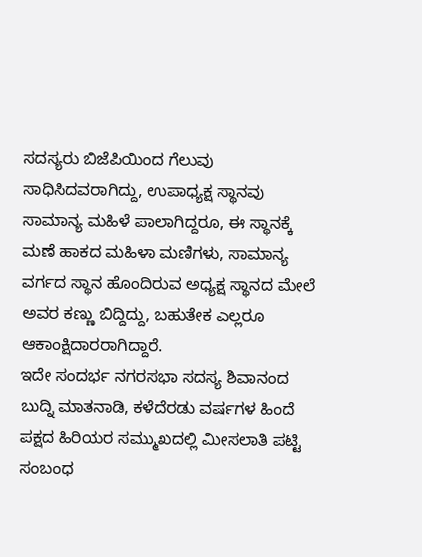ಸದಸ್ಯರು ಬಿಜೆಪಿಯಿಂದ ಗೆಲುವು ಸಾಧಿಸಿದವರಾಗಿದ್ದು, ಉಪಾಧ್ಯಕ್ಷ ಸ್ಥಾನವು ಸಾಮಾನ್ಯ ಮಹಿಳೆ ಪಾಲಾಗಿದ್ದರೂ, ಈ ಸ್ಥಾನಕ್ಕೆ ಮಣೆ ಹಾಕದ ಮಹಿಳಾ ಮಣಿಗಳು, ಸಾಮಾನ್ಯ ವರ್ಗದ ಸ್ಥಾನ ಹೊಂದಿರುವ ಅಧ್ಯಕ್ಷ ಸ್ಥಾನದ ಮೇಲೆ ಅವರ ಕಣ್ಣು ಬಿದ್ದಿದ್ದು, ಬಹುತೇಕ ಎಲ್ಲರೂ ಆಕಾಂಕ್ಷಿದಾರರಾಗಿದ್ದಾರೆ.
ಇದೇ ಸಂದರ್ಭ ನಗರಸಭಾ ಸದಸ್ಯ ಶಿವಾನಂದ ಬುದ್ನಿ ಮಾತನಾಡಿ, ಕಳೆದೆರಡು ವರ್ಷಗಳ ಹಿಂದೆ ಪಕ್ಷದ ಹಿರಿಯರ ಸಮ್ಮುಖದಲ್ಲಿ ಮೀಸಲಾತಿ ಪಟ್ಟಿ ಸಂಬಂಧ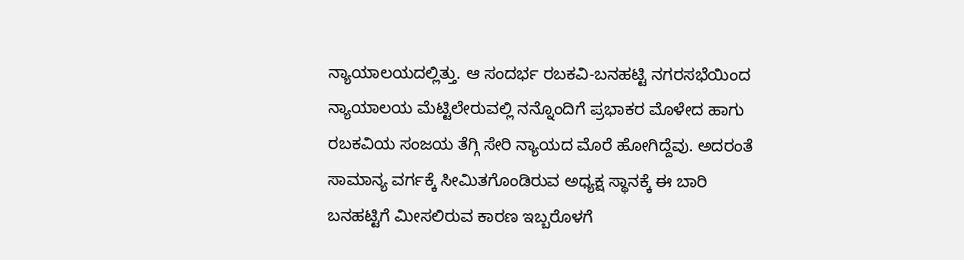ನ್ಯಾಯಾಲಯದಲ್ಲಿತ್ತು. ಆ ಸಂದರ್ಭ ರಬಕವಿ-ಬನಹಟ್ಟಿ ನಗರಸಭೆಯಿಂದ ನ್ಯಾಯಾಲಯ ಮೆಟ್ಟಿಲೇರುವಲ್ಲಿ ನನ್ನೊಂದಿಗೆ ಪ್ರಭಾಕರ ಮೊಳೇದ ಹಾಗು ರಬಕವಿಯ ಸಂಜಯ ತೆಗ್ಗಿ ಸೇರಿ ನ್ಯಾಯದ ಮೊರೆ ಹೋಗಿದ್ದೆವು. ಅದರಂತೆ ಸಾಮಾನ್ಯ ವರ್ಗಕ್ಕೆ ಸೀಮಿತಗೊಂಡಿರುವ ಅಧ್ಯಕ್ಷ ಸ್ಥಾನಕ್ಕೆ ಈ ಬಾರಿ ಬನಹಟ್ಟಿಗೆ ಮೀಸಲಿರುವ ಕಾರಣ ಇಬ್ಬರೊಳಗೆ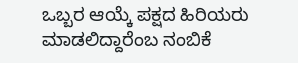ಒಬ್ಬರ ಆಯ್ಕೆ ಪಕ್ಷದ ಹಿರಿಯರು ಮಾಡಲಿದ್ದಾರೆಂಬ ನಂಬಿಕೆ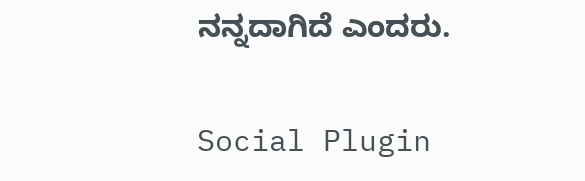ನನ್ನದಾಗಿದೆ ಎಂದರು.

Social Plugin